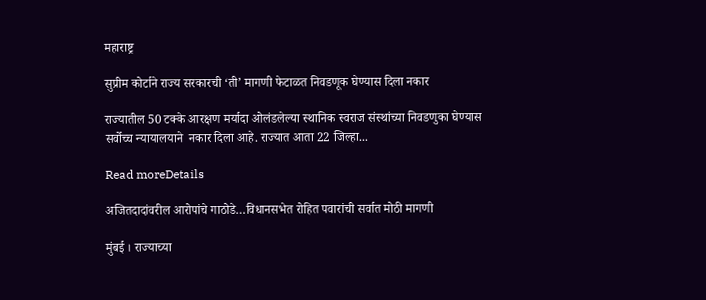महाराष्ट्र

सुप्रीम कोर्टाने राज्‍य सरकारची ‘ती’ मागणी फेटाळत निवडणूक घेण्यास दिला नकार

राज्यातील 50 टक्के आरक्षण मर्यादा ओलंडलेल्या स्थानिक स्वराज संस्थांच्या निवडणुका घेण्यास सर्वोच्‍च न्‍यायालयाने  नकार दिला आहे. राज्यात आता 22 जिल्हा...

Read moreDetails

अजितदादांवरील आरोपांचे गाठोडे…विधानसभेत रोहित पवारांची सर्वात मोठी मागणी

मुंबई । राज्याच्या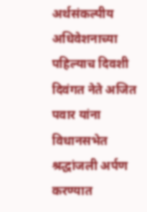अर्थसंकल्पीय अधिवेशनाच्या पहिल्याच दिवशी दिवंगत नेते अजित पवार यांना विधानसभेत श्रद्धांजली अर्पण करण्यात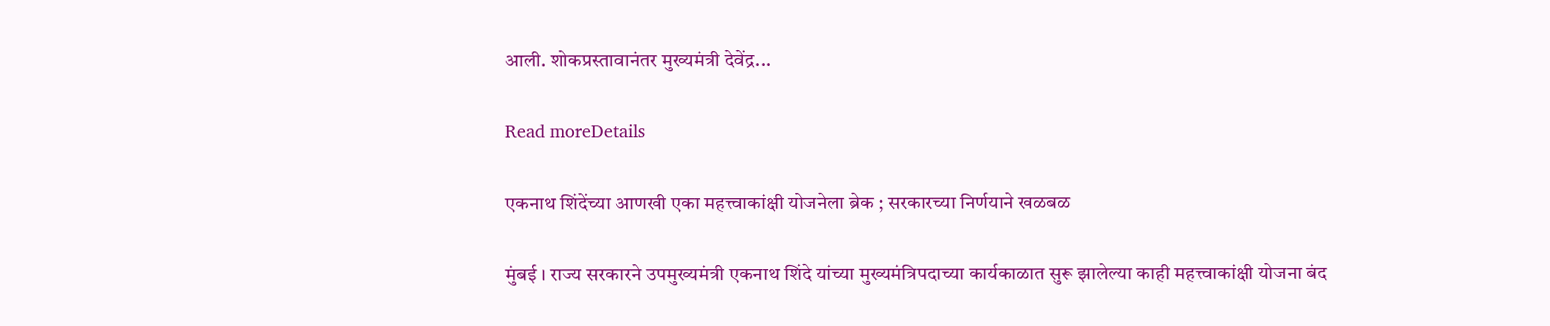आली. शोकप्रस्तावानंतर मुख्यमंत्री देवेंद्र...

Read moreDetails

एकनाथ शिंदेंच्या आणखी एका महत्त्वाकांक्षी योजनेला ब्रेक ; सरकारच्या निर्णयाने खळबळ

मुंबई । राज्य सरकारने उपमुख्यमंत्री एकनाथ शिंदे यांच्या मुख्यमंत्रिपदाच्या कार्यकाळात सुरू झालेल्या काही महत्त्वाकांक्षी योजना बंद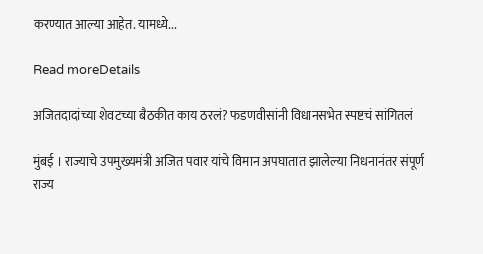करण्यात आल्या आहेत. यामध्ये...

Read moreDetails

अजितदादांच्या शेवटच्या बैठकीत काय ठरलं? फडणवीसांनी विधानसभेत स्पष्टचं सांगितलं

मुंबई । राज्याचे उपमुख्यमंत्री अजित पवार यांचे विमान अपघातात झालेल्या निधनानंतर संपूर्ण राज्य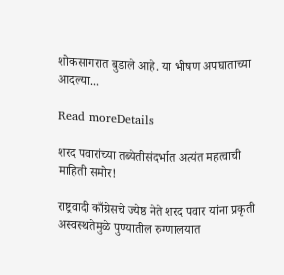शोकसागरात बुडाले आहे. या भीषण अपघाताच्या आदल्या...

Read moreDetails

शरद पवारांच्या तब्येतीसंदर्भात अत्यंत महत्वाची माहिती समोर!

राष्ट्रवादी काँग्रेसचे ज्येष्ठ नेते शरद पवार यांना प्रकृती अस्वस्थतेमुळे पुण्यातील रुग्णालयात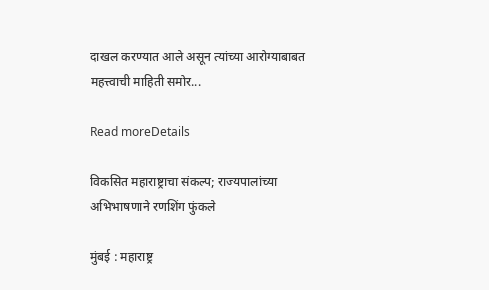दाखल करण्यात आले असून त्यांच्या आरोग्याबाबत महत्त्वाची माहिती समोर...

Read moreDetails

विकसित महाराष्ट्राचा संकल्प; राज्यपालांच्या अभिभाषणाने रणशिंग फुंकले

मुंबई : महाराष्ट्र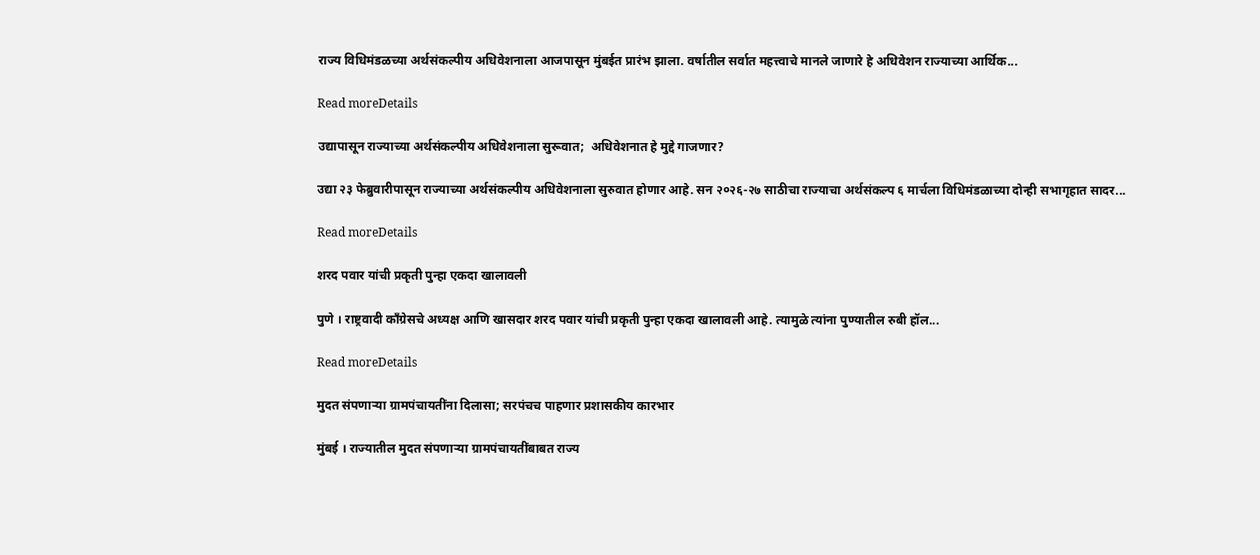राज्य विधिमंडळच्या अर्थसंकल्पीय अधिवेशनाला आजपासून मुंबईत प्रारंभ झाला. वर्षातील सर्वात महत्त्वाचे मानले जाणारे हे अधिवेशन राज्याच्या आर्थिक...

Read moreDetails

उद्यापासून राज्याच्या अर्थसंकल्पीय अधिवेशनाला सुरूवात;  अधिवेशनात हे मुद्दे गाजणार?

उद्या २३ फेब्रुवारीपासून राज्याच्या अर्थसंकल्पीय अधिवेशनाला सुरुवात होणार आहे. सन २०२६-२७ साठीचा राज्याचा अर्थसंकल्प ६ मार्चला विधिमंडळाच्या दोन्ही सभागृहात सादर...

Read moreDetails

शरद पवार यांची प्रकृती पुन्हा एकदा खालावली

पुणे । राष्ट्रवादी काँग्रेसचे अध्यक्ष आणि खासदार शरद पवार यांची प्रकृती पुन्हा एकदा खालावली आहे. त्यामुळे त्यांना पुण्यातील रुबी हॉल...

Read moreDetails

मुदत संपणाऱ्या ग्रामपंचायतींना दिलासा; सरपंचच पाहणार प्रशासकीय कारभार

मुंबई । राज्यातील मुदत संपणाऱ्या ग्रामपंचायतींबाबत राज्य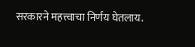सरकारने महत्त्वाचा निर्णय घेतलाय.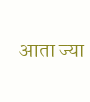आता ज्या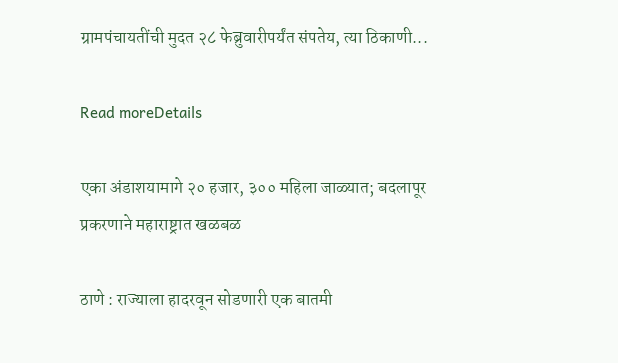ग्रामपंचायतींची मुदत २८ फेब्रुवारीपर्यंत संपतेय, त्या ठिकाणी...

Read moreDetails

एका अंडाशयामागे २० हजार, ३०० महिला जाळ्यात; बदलापूर प्रकरणाने महाराष्ट्रात खळबळ

ठाणे : राज्याला हादरवून सोडणारी एक बातमी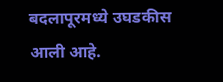बदलापूरमध्ये उघडकीस आली आहे.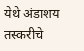येथे अंडाशय तस्करीचे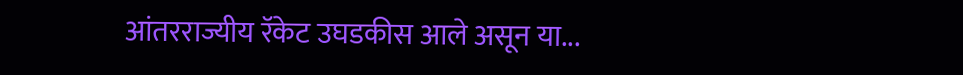आंतरराज्यीय रॅकेट उघडकीस आले असून या...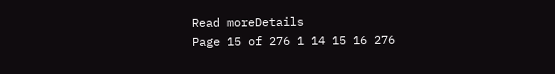Read moreDetails
Page 15 of 276 1 14 15 16 276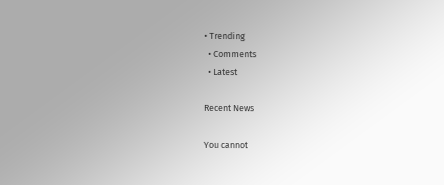• Trending
  • Comments
  • Latest

Recent News

You cannot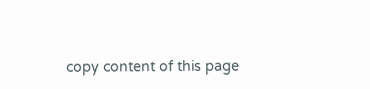copy content of this page